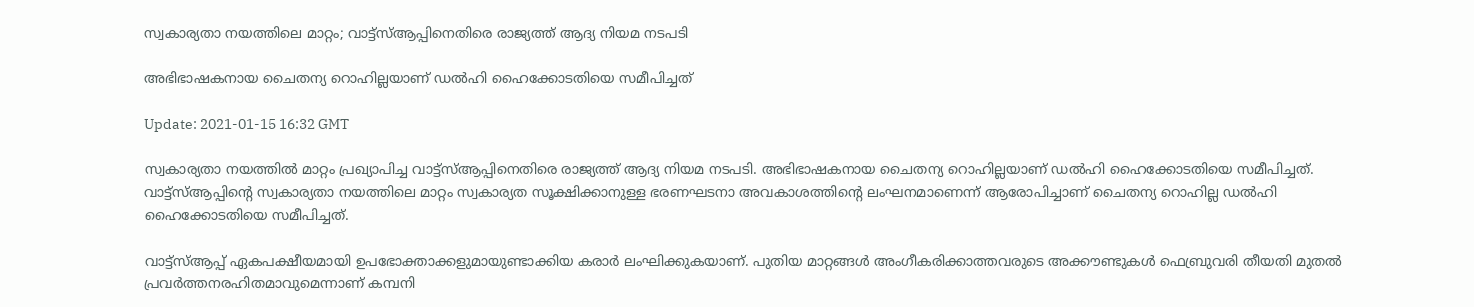സ്വകാര്യതാ നയത്തിലെ മാറ്റം; വാട്ട്സ്ആപ്പിനെതിരെ രാജ്യത്ത് ആദ്യ നിയമ നടപടി

അഭിഭാഷകനായ ചൈതന്യ റൊഹില്ലയാണ് ഡല്‍ഹി ഹൈക്കോടതിയെ സമീപിച്ചത്

Update: 2021-01-15 16:32 GMT

സ്വകാര്യതാ നയത്തില്‍ മാറ്റം പ്രഖ്യാപിച്ച വാട്ട്സ്ആപ്പിനെതിരെ രാജ്യത്ത് ആദ്യ നിയമ നടപടി. അഭിഭാഷകനായ ചൈതന്യ റൊഹില്ലയാണ് ഡല്‍ഹി ഹൈക്കോടതിയെ സമീപിച്ചത്. വാട്ട്സ്ആപ്പിന്‍റെ സ്വകാര്യതാ നയത്തിലെ മാറ്റം സ്വകാര്യത സൂക്ഷിക്കാനുള്ള ഭരണഘടനാ അവകാശത്തിന്‍റെ ലംഘനമാണെന്ന് ആരോപിച്ചാണ് ചൈതന്യ റൊഹില്ല ഡല്‍ഹി ഹൈക്കോടതിയെ സമീപിച്ചത്.

വാട്ട്സ്ആപ്പ് ഏകപക്ഷീയമായി ഉപഭോക്താക്കളുമായുണ്ടാക്കിയ കരാര്‍ ലംഘിക്കുകയാണ്. പുതിയ മാറ്റങ്ങള്‍ അംഗീകരിക്കാത്തവരുടെ അക്കൗണ്ടുകള്‍ ഫെബ്രുവരി തീയതി മുതല്‍ പ്രവര്‍ത്തനരഹിതമാവുമെന്നാണ് കമ്പനി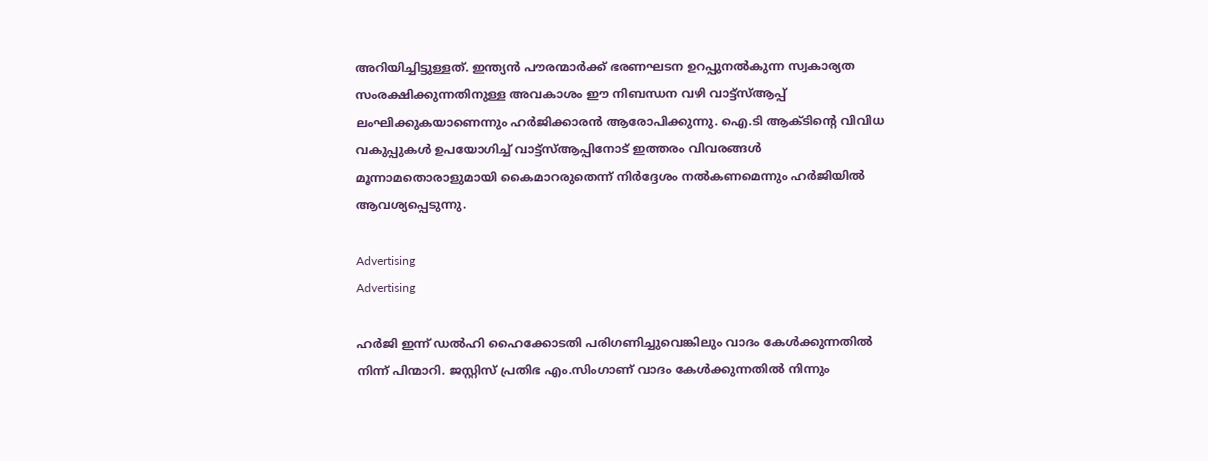അറിയിച്ചിട്ടുള്ളത്. ഇന്ത്യന്‍ പൗരന്മാര്‍ക്ക് ഭരണഘടന ഉറപ്പുനല്‍കുന്ന സ്വകാര്യത സംരക്ഷിക്കുന്നതിനുള്ള അവകാശം ഈ നിബന്ധന വഴി വാട്ട്സ്ആപ്പ് ലംഘിക്കുകയാണെന്നും ഹര്‍ജിക്കാരന്‍ ആരോപിക്കുന്നു. ഐ.ടി ആക്ടിന്‍റെ വിവിധ വകുപ്പുകള്‍ ഉപയോഗിച്ച് വാട്ട്സ്ആപ്പിനോട് ഇത്തരം വിവരങ്ങള്‍ മൂന്നാമതൊരാളുമായി കൈമാറരുതെന്ന് നിര്‍ദ്ദേശം നല്‍കണമെന്നും ഹര്‍ജിയില്‍ ആവശ്യപ്പെടുന്നു.

Advertising
Advertising

ഹര്‍ജി ഇന്ന് ഡല്‍ഹി ഹൈക്കോടതി പരിഗണിച്ചുവെങ്കിലും വാദം കേള്‍ക്കുന്നതില്‍ നിന്ന് പിന്മാറി. ജസ്റ്റിസ് പ്രതിഭ എം.സിംഗാണ് വാദം കേള്‍ക്കുന്നതില്‍ നിന്നും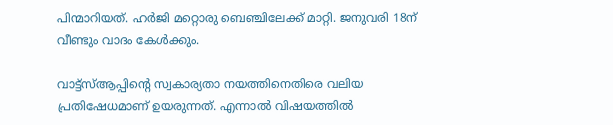പിന്മാറിയത്. ഹര്‍ജി മറ്റൊരു ബെഞ്ചിലേക്ക് മാറ്റി. ജനുവരി 18ന് വീണ്ടും വാദം കേള്‍ക്കും.

വാട്ട്സ്ആപ്പിന്‍റെ സ്വകാര്യതാ നയത്തിനെതിരെ വലിയ പ്രതിഷേധമാണ് ഉയരുന്നത്. എന്നാല്‍ വിഷയത്തില്‍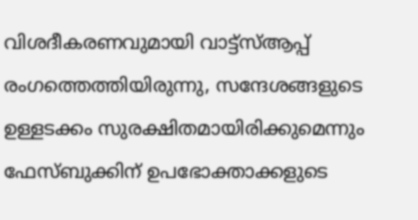വിശദീകരണവുമായി വാട്ട്സ്ആപ്പ് രംഗത്തെത്തിയിരുന്നു, സന്ദേശങ്ങളുടെ ഉള്ളടക്കം സുരക്ഷിതമായിരിക്കുമെന്നും ഫേസ്ബുക്കിന് ഉപഭോക്താക്കളുടെ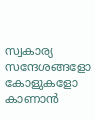സ്വകാര്യ സന്ദേശങ്ങളോ കോളുകളോ കാണാന്‍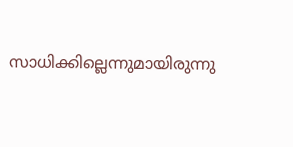സാധിക്കില്ലെന്നുമായിരുന്നു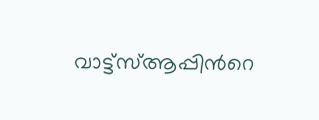വാട്ട്‌സ്ആപ്പിന്‍റെ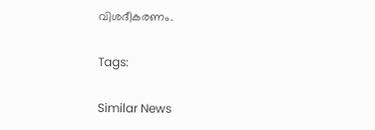വിശദീകരണം.

Tags:

Similar News